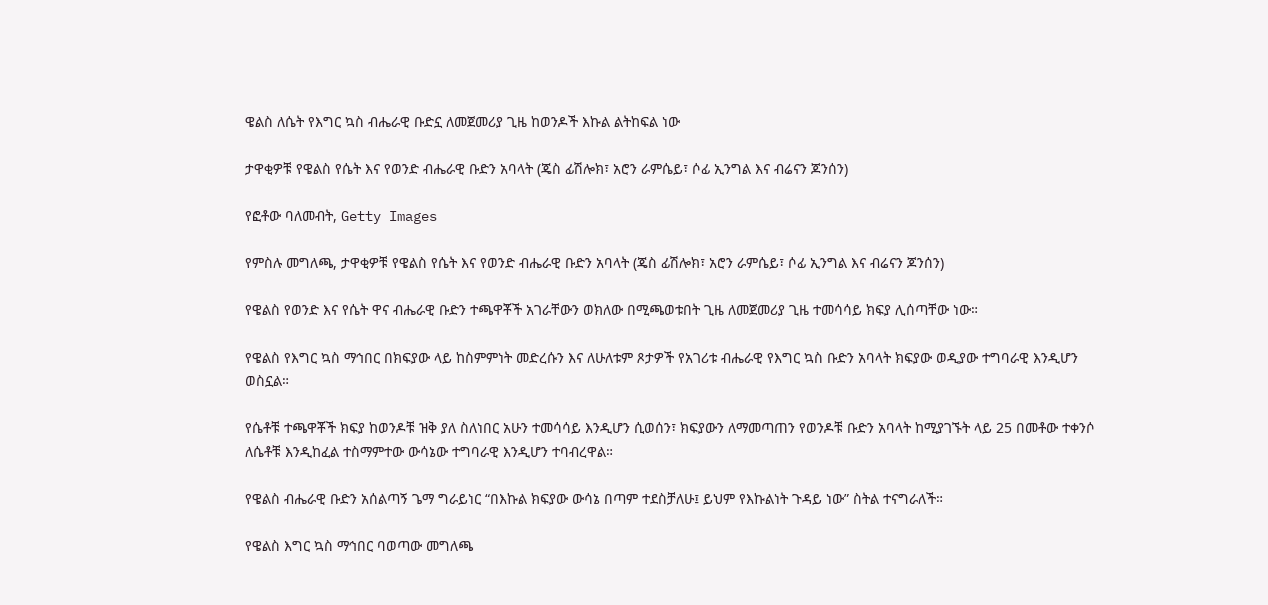ዌልስ ለሴት የእግር ኳስ ብሔራዊ ቡድኗ ለመጀመሪያ ጊዜ ከወንዶች እኩል ልትከፍል ነው

ታዋቂዎቹ የዌልስ የሴት እና የወንድ ብሔራዊ ቡድን አባላት (ጄስ ፊሽሎክ፣ አሮን ራምሴይ፣ ሶፊ ኢንግል እና ብሬናን ጆንሰን)

የፎቶው ባለመብት, Getty Images

የምስሉ መግለጫ, ታዋቂዎቹ የዌልስ የሴት እና የወንድ ብሔራዊ ቡድን አባላት (ጄስ ፊሽሎክ፣ አሮን ራምሴይ፣ ሶፊ ኢንግል እና ብሬናን ጆንሰን)

የዌልስ የወንድ እና የሴት ዋና ብሔራዊ ቡድን ተጫዋቾች አገራቸውን ወክለው በሚጫወቱበት ጊዜ ለመጀመሪያ ጊዜ ተመሳሳይ ክፍያ ሊሰጣቸው ነው።

የዌልስ የእግር ኳስ ማኅበር በክፍያው ላይ ከስምምነት መድረሱን እና ለሁለቱም ጾታዎች የአገሪቱ ብሔራዊ የእግር ኳስ ቡድን አባላት ክፍያው ወዲያው ተግባራዊ እንዲሆን ወስኗል።

የሴቶቹ ተጫዋቾች ክፍያ ከወንዶቹ ዝቅ ያለ ስለነበር አሁን ተመሳሳይ እንዲሆን ሲወሰን፣ ክፍያውን ለማመጣጠን የወንዶቹ ቡድን አባላት ከሚያገኙት ላይ 25 በመቶው ተቀንሶ ለሴቶቹ እንዲከፈል ተስማምተው ውሳኔው ተግባራዊ እንዲሆን ተባብረዋል።

የዌልስ ብሔራዊ ቡድን አሰልጣኝ ጌማ ግራይነር “በእኩል ክፍያው ውሳኔ በጣም ተደስቻለሁ፤ ይህም የእኩልነት ጉዳይ ነው” ስትል ተናግራለች።

የዌልስ እግር ኳስ ማኅበር ባወጣው መግለጫ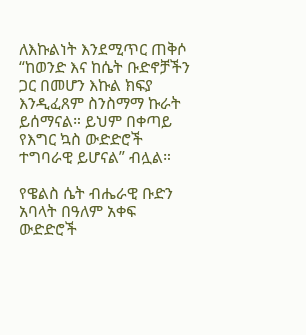ለእኩልነት እንደሚጥር ጠቅሶ “ከወንድ እና ከሴት ቡድኖቻችን ጋር በመሆን እኩል ክፍያ እንዲፈጸም ስንስማማ ኩራት ይሰማናል። ይህም በቀጣይ የእግር ኳስ ውድድሮች ተግባራዊ ይሆናል” ብሏል።

የዌልስ ሴት ብሔራዊ ቡድን አባላት በዓለም አቀፍ ውድድሮች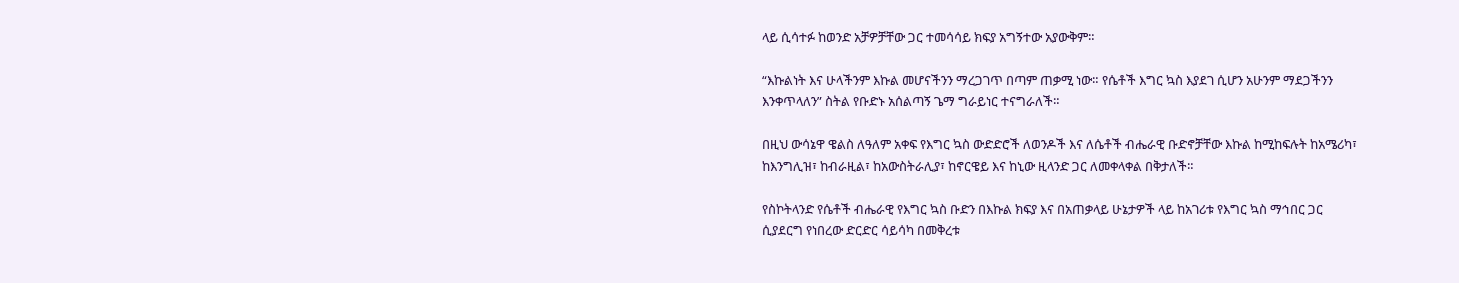ላይ ሲሳተፉ ከወንድ አቻዎቻቸው ጋር ተመሳሳይ ክፍያ አግኝተው አያውቅም።

“እኩልነት እና ሁላችንም እኩል መሆናችንን ማረጋገጥ በጣም ጠቃሚ ነው። የሴቶች እግር ኳስ እያደገ ሲሆን አሁንም ማደጋችንን እንቀጥላለን” ስትል የቡድኑ አሰልጣኝ ጌማ ግራይነር ተናግራለች።

በዚህ ውሳኔዋ ዌልስ ለዓለም አቀፍ የእግር ኳስ ውድድሮች ለወንዶች እና ለሴቶች ብሔራዊ ቡድኖቻቸው እኩል ከሚከፍሉት ከአሜሪካ፣ ከእንግሊዝ፣ ከብራዚል፣ ከአውስትራሊያ፣ ከኖርዌይ እና ከኒው ዚላንድ ጋር ለመቀላቀል በቅታለች።

የስኮትላንድ የሴቶች ብሔራዊ የእግር ኳስ ቡድን በእኩል ክፍያ እና በአጠቃላይ ሁኔታዎች ላይ ከአገሪቱ የእግር ኳስ ማኅበር ጋር ሲያደርግ የነበረው ድርድር ሳይሳካ በመቅረቱ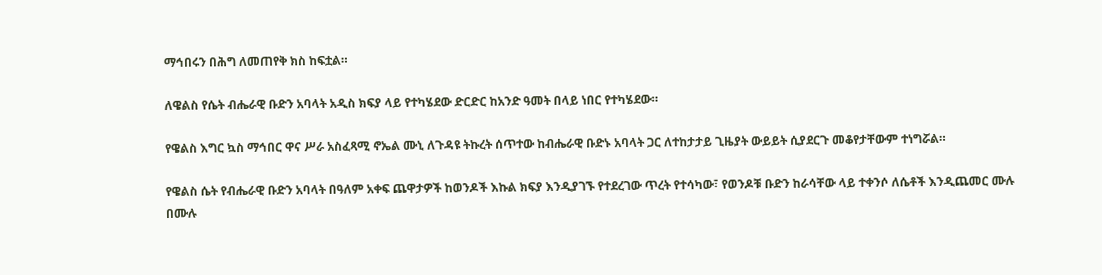ማኅበሩን በሕግ ለመጠየቅ ክስ ከፍቷል።

ለዌልስ የሴት ብሔራዊ ቡድን አባላት አዲስ ክፍያ ላይ የተካሄደው ድርድር ከአንድ ዓመት በላይ ነበር የተካሄደው።

የዌልስ እግር ኳስ ማኅበር ዋና ሥራ አስፈጻሚ ኖኤል ሙኒ ለጉዳዩ ትኩረት ሰጥተው ከብሔራዊ ቡድኑ አባላት ጋር ለተከታታይ ጊዜያት ውይይት ሲያደርጉ መቆየታቸውም ተነግሯል።

የዌልስ ሴት የብሔራዊ ቡድን አባላት በዓለም አቀፍ ጨዋታዎች ከወንዶች እኩል ክፍያ እንዲያገኙ የተደረገው ጥረት የተሳካው፣ የወንዶቹ ቡድን ከራሳቸው ላይ ተቀንሶ ለሴቶች እንዲጨመር ሙሉ በሙሉ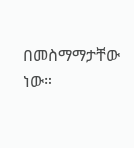በመስማማታቸው ነው።